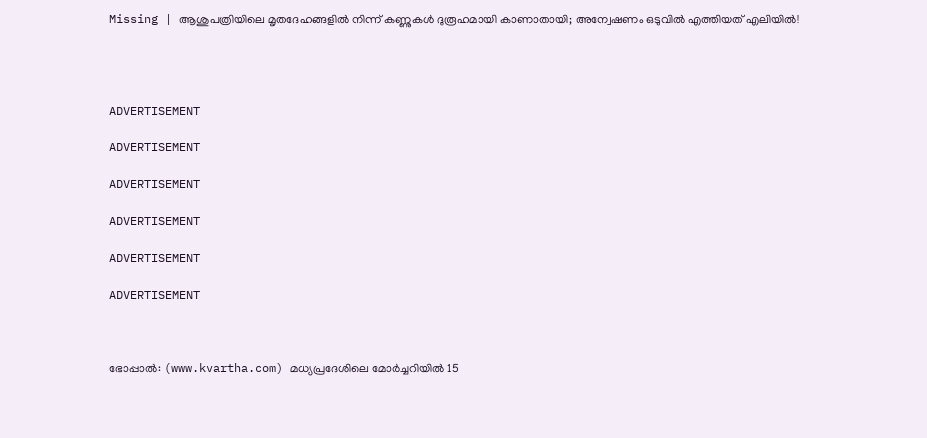Missing | ആശുപത്രിയിലെ മൃതദേഹങ്ങളിൽ നിന്ന് കണ്ണുകൾ ദുരൂഹമായി കാണാതായി; അന്വേഷണം ഒടുവിൽ എത്തിയത് എലിയിൽ!




ADVERTISEMENT

ADVERTISEMENT

ADVERTISEMENT

ADVERTISEMENT

ADVERTISEMENT

ADVERTISEMENT



ഭോപ്പാൽ: (www.kvartha.com) മധ്യപ്രദേശിലെ മോർച്ചറിയിൽ 15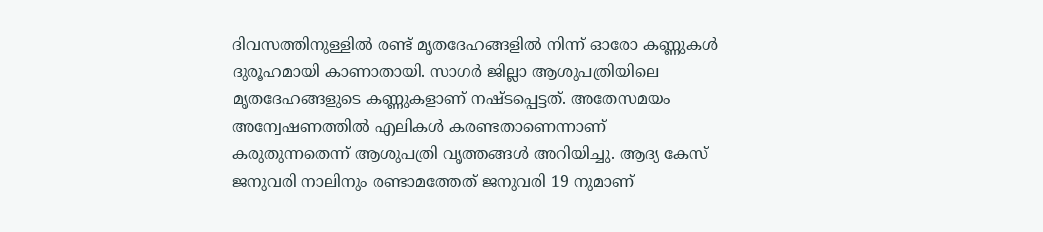ദിവസത്തിനുള്ളിൽ രണ്ട് മൃതദേഹങ്ങളിൽ നിന്ന് ഓരോ കണ്ണുകൾ ദുരൂഹമായി കാണാതായി. സാഗർ ജില്ലാ ആശുപത്രിയിലെ മൃതദേഹങ്ങളുടെ കണ്ണുകളാണ് നഷ്ടപ്പെട്ടത്. അതേസമയം അന്വേഷണത്തിൽ എലികൾ കരണ്ടതാണെന്നാണ് കരുതുന്നതെന്ന് ആശുപത്രി വൃത്തങ്ങൾ അറിയിച്ചു. ആദ്യ കേസ് ജനുവരി നാലിനും രണ്ടാമത്തേത് ജനുവരി 19 നുമാണ്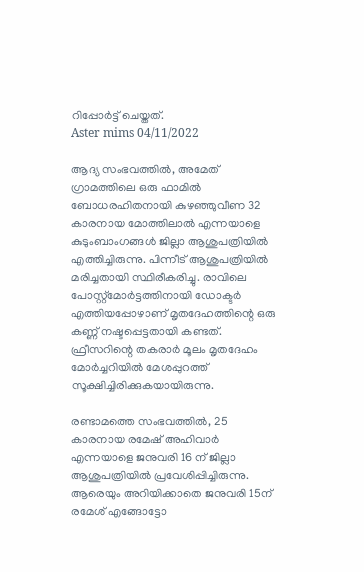റിപ്പോർട്ട് ചെയ്തത്.
Aster mims 04/11/2022

ആദ്യ സംഭവത്തിൽ, അമേത് ഗ്രാമത്തിലെ ഒരു ഫാമിൽ ബോധരഹിതനായി കുഴഞ്ഞുവീണ 32 കാരനായ മോത്തിലാൽ എന്നയാളെ കുടുംബാംഗങ്ങൾ ജില്ലാ ആശുപത്രിയിൽ എത്തിച്ചിരുന്നു. പിന്നീട് ആശുപത്രിയിൽ മരിച്ചതായി സ്ഥിരീകരിച്ചു. രാവിലെ പോസ്റ്റ്‌മോർട്ടത്തിനായി ഡോക്ടർ എത്തിയപ്പോഴാണ് മൃതദേഹത്തിന്റെ ഒരു കണ്ണ് നഷ്ടപ്പെട്ടതായി കണ്ടത്. ഫ്രീസറിന്റെ തകരാർ മൂലം മൃതദേഹം മോർച്ചറിയിൽ മേശപ്പുറത്ത് സൂക്ഷിച്ചിരിക്കുകയായിരുന്നു.

രണ്ടാമത്തെ സംഭവത്തിൽ, 25 കാരനായ രമേഷ് അഹിവാർ എന്നയാളെ ജനുവരി 16 ന് ജില്ലാ ആശുപത്രിയിൽ പ്രവേശിപ്പിച്ചിരുന്നു. ആരെയും അറിയിക്കാതെ ജനുവരി 15ന് രമേശ് എങ്ങോട്ടോ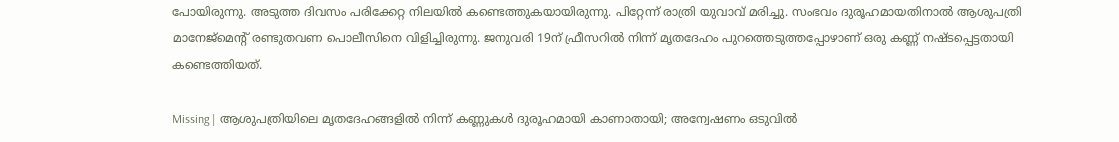പോയിരുന്നു. അടുത്ത ദിവസം പരിക്കേറ്റ നിലയിൽ കണ്ടെത്തുകയായിരുന്നു. പിറ്റേന്ന് രാത്രി യുവാവ് മരിച്ചു. സംഭവം ദുരൂഹമായതിനാൽ ആശുപത്രി മാനേജ്‌മെന്റ് രണ്ടുതവണ പൊലീസിനെ വിളിച്ചിരുന്നു. ജനുവരി 19ന് ഫ്രീസറിൽ നിന്ന് മൃതദേഹം പുറത്തെടുത്തപ്പോഴാണ് ഒരു കണ്ണ് നഷ്ടപ്പെട്ടതായി കണ്ടെത്തിയത്.

Missing | ആശുപത്രിയിലെ മൃതദേഹങ്ങളിൽ നിന്ന് കണ്ണുകൾ ദുരൂഹമായി കാണാതായി; അന്വേഷണം ഒടുവിൽ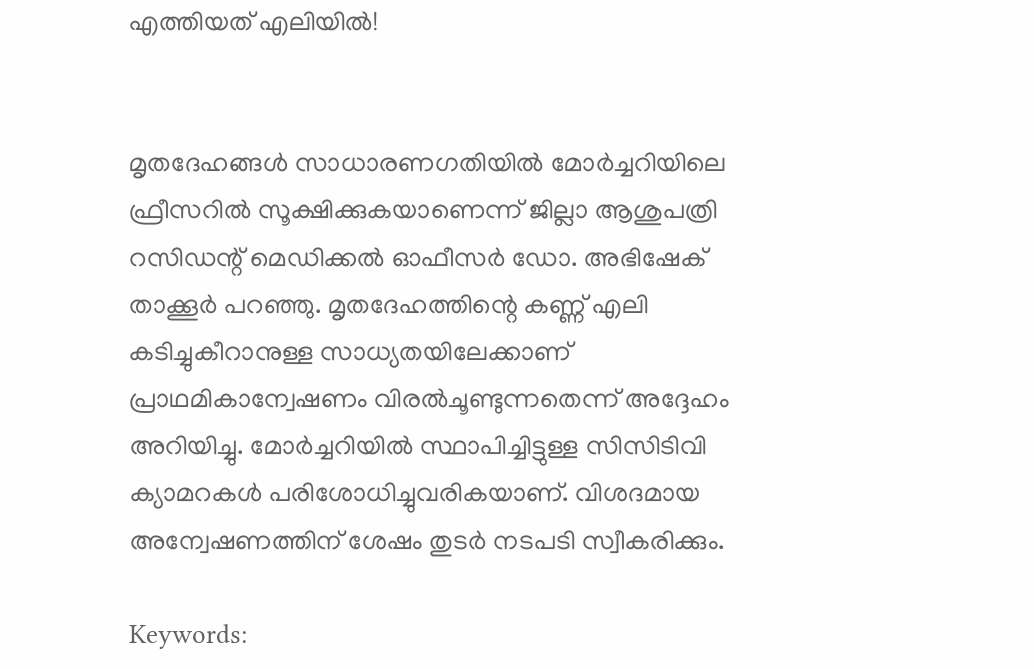എത്തിയത് എലിയിൽ!


മൃതദേഹങ്ങൾ സാധാരണഗതിയിൽ മോർച്ചറിയിലെ ഫ്രീസറിൽ സൂക്ഷിക്കുകയാണെന്ന് ജില്ലാ ആശുപത്രി റസിഡന്റ് മെഡിക്കൽ ഓഫീസർ ഡോ. അഭിഷേക് താക്കൂർ പറഞ്ഞു. മൃതദേഹത്തിന്റെ കണ്ണ് എലി കടിച്ചുകീറാനുള്ള സാധ്യതയിലേക്കാണ് പ്രാഥമികാന്വേഷണം വിരൽചൂണ്ടുന്നതെന്ന് അദ്ദേഹം അറിയിച്ചു. മോർച്ചറിയിൽ സ്ഥാപിച്ചിട്ടുള്ള സിസിടിവി ക്യാമറകൾ പരിശോധിച്ചുവരികയാണ്. വിശദമായ അന്വേഷണത്തിന് ശേഷം തുടർ നടപടി സ്വീകരിക്കും.

Keywords: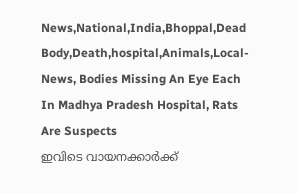News,National,India,Bhoppal,Dead Body,Death,hospital,Animals,Local-News, Bodies Missing An Eye Each In Madhya Pradesh Hospital, Rats Are Suspects
ഇവിടെ വായനക്കാർക്ക്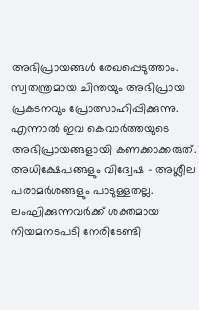അഭിപ്രായങ്ങൾ രേഖപ്പെടുത്താം. സ്വതന്ത്രമായ ചിന്തയും അഭിപ്രായ പ്രകടനവും പ്രോത്സാഹിപ്പിക്കുന്നു. എന്നാൽ ഇവ കെവാർത്തയുടെ അഭിപ്രായങ്ങളായി കണക്കാക്കരുത്. അധിക്ഷേപങ്ങളും വിദ്വേഷ - അശ്ലീല പരാമർശങ്ങളും പാടുള്ളതല്ല. ലംഘിക്കുന്നവർക്ക് ശക്തമായ നിയമനടപടി നേരിടേണ്ടി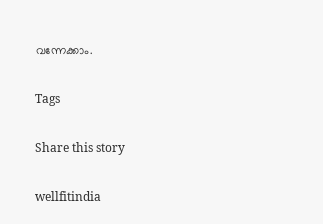വന്നേക്കാം.

Tags

Share this story

wellfitindia